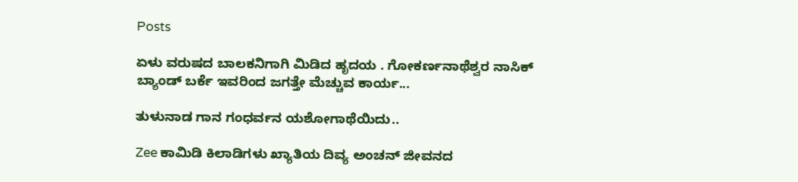Posts

ಏಳು ವರುಷದ ಬಾಲಕನಿಗಾಗಿ ಮಿಡಿದ ಹೃದಯ . ಗೋಕರ್ಣನಾಥೆಶ್ವರ ನಾಸಿಕ್ ಬ್ಯಾಂಡ್ ಬರ್ಕೆ ಇವರಿಂದ ಜಗತ್ತೇ ಮೆಚ್ಚುವ ಕಾರ್ಯ...

ತುಳುನಾಡ ಗಾನ ಗಂಧರ್ವನ ಯಶೋಗಾಥೆಯಿದು..

Zee ಕಾಮಿಡಿ ಕಿಲಾಡಿಗಳು ಖ್ಯಾತಿಯ ದಿವ್ಯ ಅಂಚನ್ ಜೀವನದ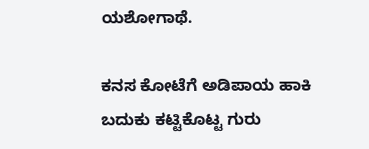ಯಶೋಗಾಥೆ.

ಕನಸ ಕೋಟೆಗೆ ಅಡಿಪಾಯ ಹಾಕಿ ಬದುಕು ಕಟ್ಟಿಕೊಟ್ಟ ಗುರು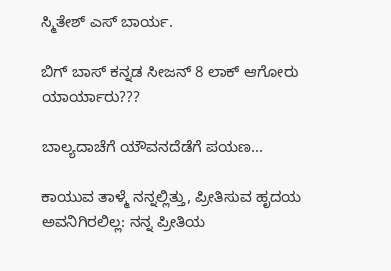ಸ್ಮಿತೇಶ್ ಎಸ್ ಬಾರ್ಯ.

ಬಿಗ್ ಬಾಸ್ ಕನ್ನಡ ಸೀಜನ್ 8 ಲಾಕ್ ಆಗೋರು ಯಾರ್ಯಾರು???

ಬಾಲ್ಯದಾಚೆಗೆ ಯೌವನದೆಡೆಗೆ ಪಯಣ...

ಕಾಯುವ ತಾಳ್ಮೆ ನನ್ನಲ್ಲಿತ್ತು, ಪ್ರೀತಿಸುವ ಹೃದಯ ಅವನಿಗಿರಲಿಲ್ಲ: ನನ್ನ ಪ್ರೀತಿಯ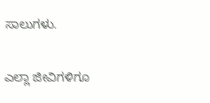ಸಾಲುಗಳು.

ಎಲ್ಲಾ ಜೀವಿಗಳಿಗೂ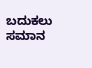ಬದುಕಲು ಸಮಾನ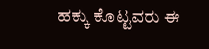ಹಕ್ಕು ಕೊಟ್ಟವರು ಈ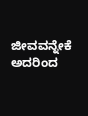ಜೀವವನ್ನೇಕೆ ಅದರಿಂದ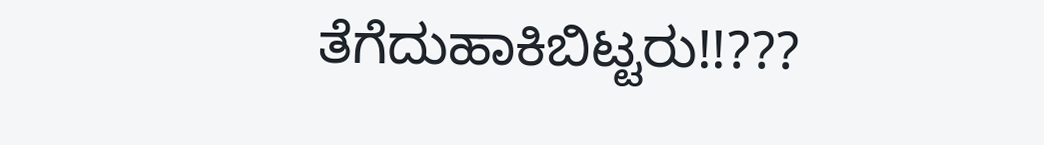ತೆಗೆದುಹಾಕಿಬಿಟ್ಟರು!!???